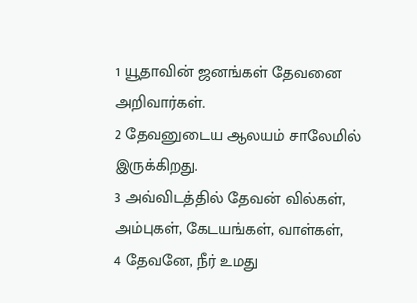1 யூதாவின் ஜனங்கள் தேவனை அறிவார்கள்.
2 தேவனுடைய ஆலயம் சாலேமில் இருக்கிறது.
3 அவ்விடத்தில் தேவன் வில்கள், அம்புகள், கேடயங்கள், வாள்கள்,
4 தேவனே, நீர் உமது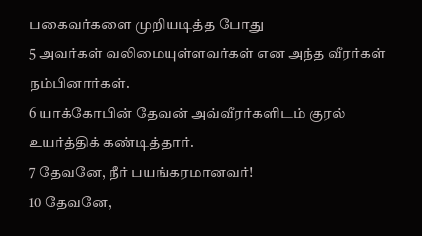பகைவர்களை முறியடித்த போது
5 அவர்கள் வலிமையுள்ளவர்கள் என அந்த வீரர்கள் நம்பினார்கள்.
6 யாக்கோபின் தேவன் அவ்வீரர்களிடம் குரல் உயர்த்திக் கண்டித்தார்.
7 தேவனே, நீர் பயங்கரமானவர்!
10 தேவனே,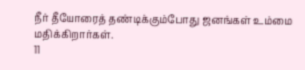நீர் தீயோரைத் தண்டிக்கும்போது ஜனங்கள் உம்மை மதிக்கிறார்கள்.
11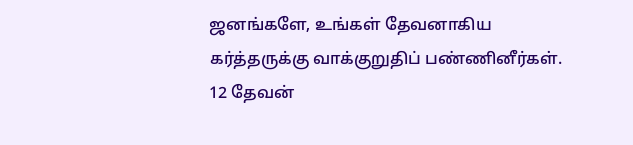ஜனங்களே, உங்கள் தேவனாகிய கர்த்தருக்கு வாக்குறுதிப் பண்ணினீர்கள்.
12 தேவன்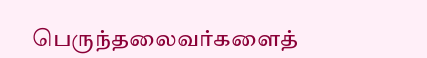பெருந்தலைவர்களைத்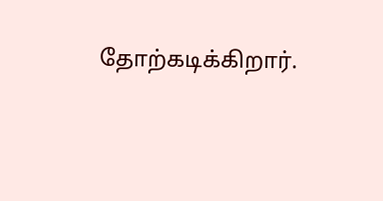தோற்கடிக்கிறார்.